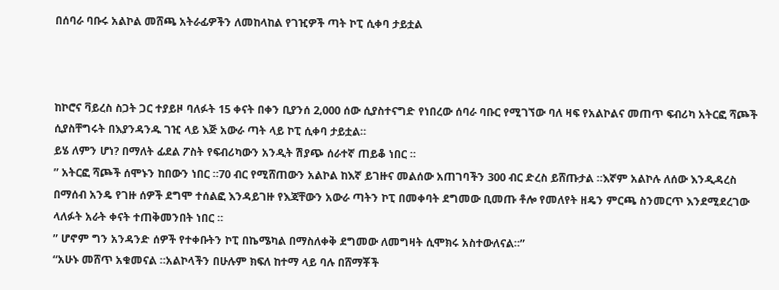በሰባራ ባቡሩ አልኮል መሸጫ አትራፊዎችን ለመከላከል የገዢዎች ጣት ኮፒ ሲቀባ ታይቷል



ከኮሮና ቫይረስ ስጋት ጋር ተያይዞ ባለፉት 15 ቀናት በቀን ቢያንሰ 2,000 ሰው ሲያስተናግድ የነበረው ሰባራ ባቡር የሚገኘው ባለ ዛፍ የአልኮልና መጠጥ ፍብሪካ አትርፎ ሻጮች ሲያስቸግሩት በእያንዳንዱ ገዢ ላይ እጅ አውራ ጣት ላይ ኮፒ ሲቀባ ታይቷል።
ይሄ ለምን ሆነ? በማለት ፊደል ፖስት የፍብሪካውን አንዲት ሽያጭ ሰራተኛ ጠይቆ ነበር ።
” አትርፎ ሻጮች ሰሞኑን ከበውን ነበር ።70 ብር የሚሸጠውን አልኮል ከእኛ ይገዙና መልሰው አጠገባችን 300 ብር ድረስ ይሸጡታል ።እኛም አልኮሉ ለሰው እንዲዳረስ በማሰብ አንዴ የገዙ ሰዎች ደግሞ ተሰልፎ እንዳይገዙ የእጃቸውን አውራ ጣትን ኮፒ በመቀባት ደግመው ቢመጡ ቶሎ የመለየት ዘዴን ምርጫ ስንመርጥ እንደሚደረገው ላለፉት አራት ቀናት ተጠቅመንበት ነበር ።
” ሆኖም ግን አንዳንድ ሰዎች የተቀቡትን ኮፒ በኬሜካል በማስለቀቅ ደግመው ለመግዛት ሲሞክሩ አስተውለናል።”
“አሁኑ መሸጥ አቁመናል ።አልኮላችን በሁሉም ክፍለ ከተማ ላይ ባሉ በሸማቾች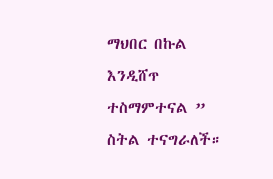ማህበር በኩል እንዲሸጥ ተስማምተናል ” ስትል ተናግራለች።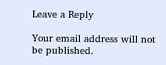Leave a Reply

Your email address will not be published.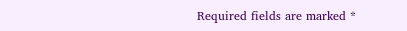Required fields are marked *